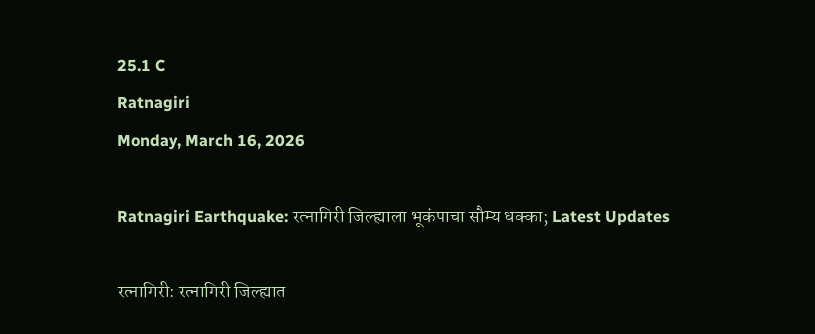25.1 C
Ratnagiri
Monday, March 16, 2026

Ratnagiri Earthquake: रत्नागिरी जिल्ह्याला भूकंपाचा सौम्य धक्का; Latest Updates

रत्नागिरी: रत्नागिरी जिल्ह्यात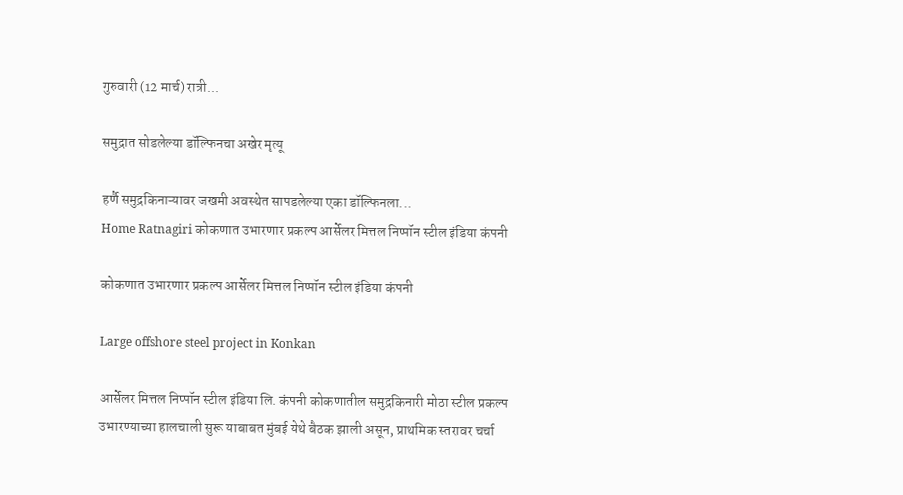गुरुवारी (12 मार्च) रात्री...

समुद्रात सोडलेल्या डॉल्फिनचा अखेर मृत्यू

हर्णै समुद्रकिनाऱ्यावर जखमी अवस्थेत सापडलेल्या एका डॉल्फिनला...
Home Ratnagiri कोकणात उभारणार प्रकल्प आर्सेलर मित्तल निप्पॉन स्टील इंडिया कंपनी

कोकणात उभारणार प्रकल्प आर्सेलर मित्तल निप्पॉन स्टील इंडिया कंपनी

Large offshore steel project in Konkan

आर्सेलर मित्तल निप्पॉन स्टील इंडिया लि. कंपनी कोकणातील समुद्रकिनारी मोठा स्टील प्रकल्प उभारण्याच्या हालचाली सुरू याबाबत मुंबई येथे बैठक झाली असून, प्राथमिक स्तरावर चर्चा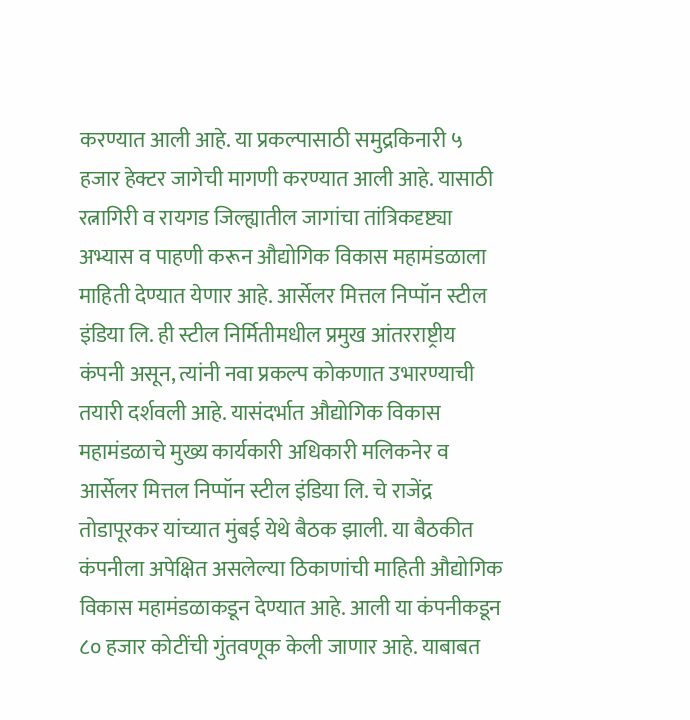करण्यात आली आहे. या प्रकल्पासाठी समुद्रकिनारी ५ हजार हेक्टर जागेची मागणी करण्यात आली आहे. यासाठी रत्नागिरी व रायगड जिल्ह्यातील जागांचा तांत्रिकदृष्ट्या अभ्यास व पाहणी करून औद्योगिक विकास महामंडळाला माहिती देण्यात येणार आहे. आर्सेलर मित्तल निप्पॉन स्टील इंडिया लि. ही स्टील निर्मितीमधील प्रमुख आंतरराष्ट्रीय कंपनी असून, त्यांनी नवा प्रकल्प कोकणात उभारण्याची तयारी दर्शवली आहे. यासंदर्भात औद्योगिक विकास महामंडळाचे मुख्य कार्यकारी अधिकारी मलिकनेर व आर्सेलर मित्तल निप्पॉन स्टील इंडिया लि. चे राजेंद्र तोडापूरकर यांच्यात मुंबई येथे बैठक झाली. या बैठकीत कंपनीला अपेक्षित असलेल्या ठिकाणांची माहिती औद्योगिक विकास महामंडळाकडून देण्यात आहे. आली या कंपनीकडून ८० हजार कोटींची गुंतवणूक केली जाणार आहे. याबाबत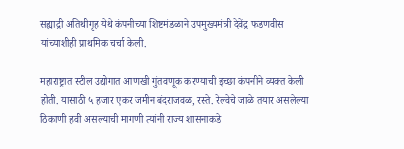सह्याद्री अतिथीगृह येथे कंपनीच्या शिष्टमंडळाने उपमुख्यमंत्री देवेंद्र फडणवीस यांच्याशीही प्राथमिक चर्चा केली.

महाराष्ट्रात स्टील उद्योगात आणखी गुंतवणूक करण्याची इच्छा कंपनीने व्यक्त केली होती. यासाठी ५ हजार एकर जमीन बंदराजवळ, रस्ते. रेल्वेचे जाळे तयार असलेल्या ठिकाणी हवी असल्याची मागणी त्यांनी राज्य शासनाकडे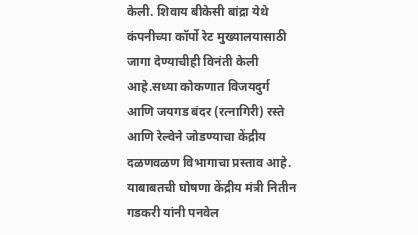केली. शिवाय बीकेसी बांद्रा येथे कंपनीच्या कॉर्पो रेट मुख्यालयासाठी जागा देण्याचीही विनंती केली आहे.सध्या कोकणात विजयदुर्ग आणि जयगड बंदर (रत्नागिरी) रस्ते आणि रेल्वेने जोडण्याचा केंद्रीय दळणवळण विभागाचा प्रस्ताव आहे. याबाबतची घोषणा केंद्रीय मंत्री नितीन गडकरी यांनी पनवेल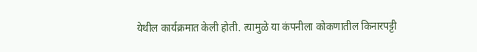येथील कार्यक्रमात केली होती. त्यामुळे या कंपनीला कोकणातील किनारपट्टी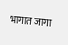भागात जागा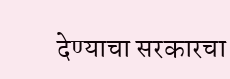देण्याचा सरकारचा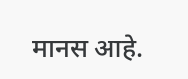मानस आहे.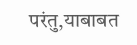परंतु,याबाबत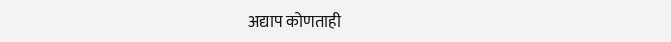अद्याप कोणताही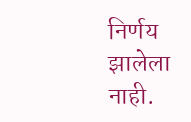निर्णय झालेला नाही.